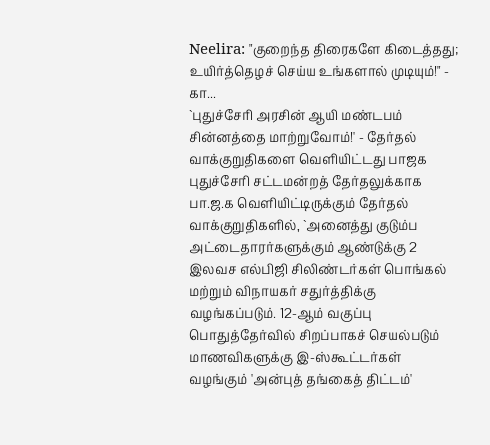Neelira: "குறைந்த திரைகளே கிடைத்தது; உயிர்த்தெழச் செய்ய உங்களால் முடியும்!" - கா...
`புதுச்சேரி அரசின் ஆயி மண்டபம் சின்னத்தை மாற்றுவோம்!' - தேர்தல் வாக்குறுதிகளை வெளியிட்டது பாஜக
புதுச்சேரி சட்டமன்றத் தேர்தலுக்காக பா.ஜ.க வெளியிட்டிருக்கும் தேர்தல் வாக்குறுதிகளில், `அனைத்து குடும்ப அட்டைதாரர்களுக்கும் ஆண்டுக்கு 2 இலவச எல்பிஜி சிலிண்டர்கள் பொங்கல் மற்றும் விநாயகர் சதுர்த்திக்கு வழங்கப்படும். 12-ஆம் வகுப்பு பொதுத்தேர்வில் சிறப்பாகச் செயல்படும் மாணவிகளுக்கு இ-ஸ்கூட்டர்கள் வழங்கும் 'அன்புத் தங்கைத் திட்டம்'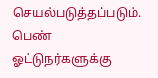செயல்படுத்தப்படும்.
பெண் ஓட்டுநர்களுக்கு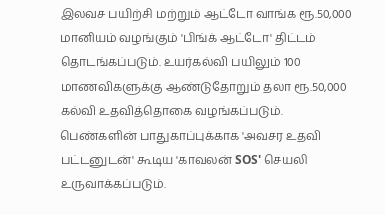இலவச பயிற்சி மற்றும் ஆட்டோ வாங்க ரூ.50,000 மானியம் வழங்கும் 'பிங்க் ஆட்டோ' திட்டம் தொடங்கப்படும். உயர்கல்வி பயிலும் 100 மாணவிகளுக்கு ஆண்டுதோறும் தலா ரூ.50,000 கல்வி உதவித்தொகை வழங்கப்படும். பெண்களின் பாதுகாப்புக்காக 'அவசர உதவி பட்டனுடன்' கூடிய 'காவலன் SOS' செயலி உருவாக்கப்படும்.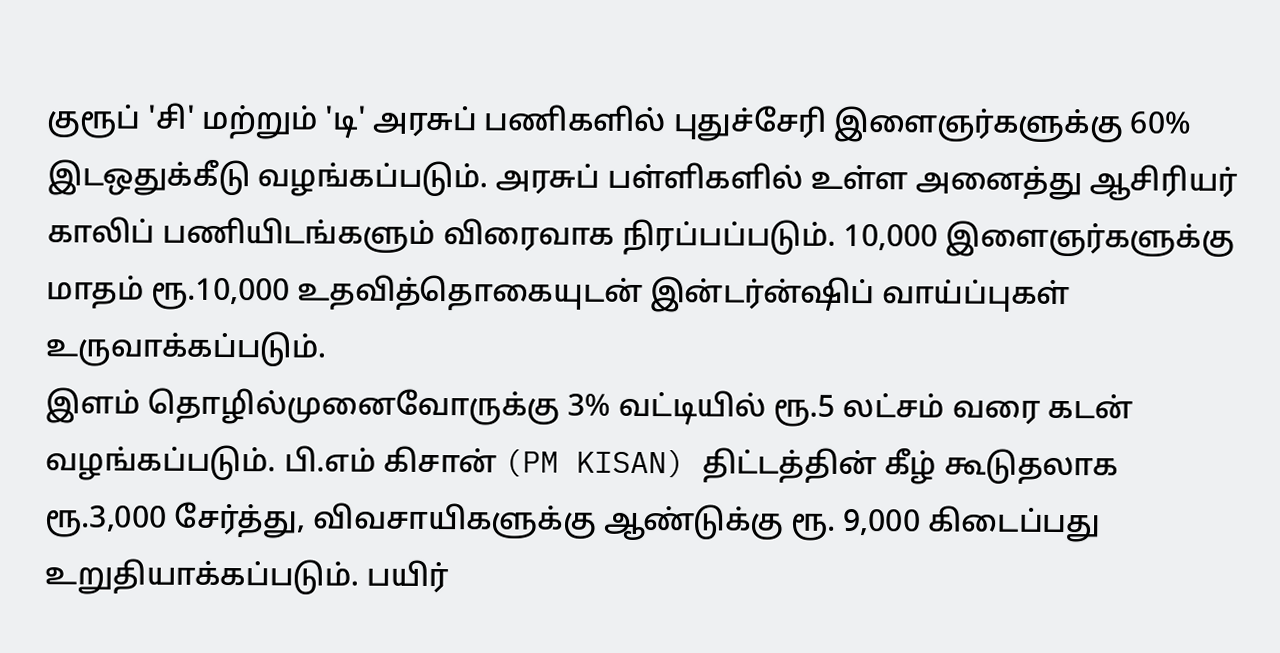குரூப் 'சி' மற்றும் 'டி' அரசுப் பணிகளில் புதுச்சேரி இளைஞர்களுக்கு 60% இடஒதுக்கீடு வழங்கப்படும். அரசுப் பள்ளிகளில் உள்ள அனைத்து ஆசிரியர் காலிப் பணியிடங்களும் விரைவாக நிரப்பப்படும். 10,000 இளைஞர்களுக்கு மாதம் ரூ.10,000 உதவித்தொகையுடன் இன்டர்ன்ஷிப் வாய்ப்புகள் உருவாக்கப்படும்.
இளம் தொழில்முனைவோருக்கு 3% வட்டியில் ரூ.5 லட்சம் வரை கடன் வழங்கப்படும். பி.எம் கிசான் (PM KISAN) திட்டத்தின் கீழ் கூடுதலாக ரூ.3,000 சேர்த்து, விவசாயிகளுக்கு ஆண்டுக்கு ரூ. 9,000 கிடைப்பது உறுதியாக்கப்படும். பயிர்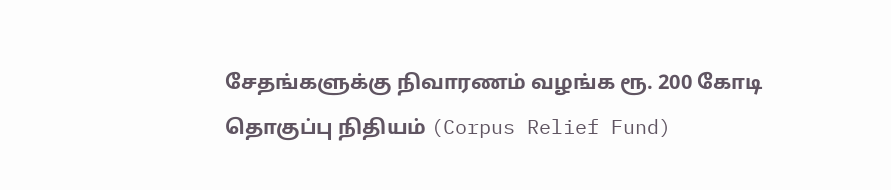சேதங்களுக்கு நிவாரணம் வழங்க ரூ. 200 கோடி தொகுப்பு நிதியம் (Corpus Relief Fund)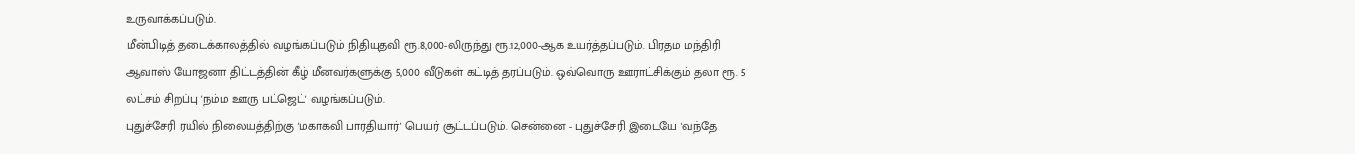உருவாக்கப்படும்.
மீன்பிடித் தடைக்காலத்தில் வழங்கப்படும் நிதியுதவி ரூ.8,000-லிருந்து ரூ.12,000-ஆக உயர்த்தப்படும். பிரதம மந்திரி ஆவாஸ் யோஜனா திட்டத்தின் கீழ் மீனவர்களுக்கு 5,000 வீடுகள் கட்டித் தரப்படும். ஒவ்வொரு ஊராட்சிக்கும் தலா ரூ. 5 லட்சம் சிறப்பு 'நம்ம ஊரு பட்ஜெட்' வழங்கப்படும்.
புதுச்சேரி ரயில் நிலையத்திற்கு 'மகாகவி பாரதியார்' பெயர் சூட்டப்படும். சென்னை - புதுச்சேரி இடையே 'வந்தே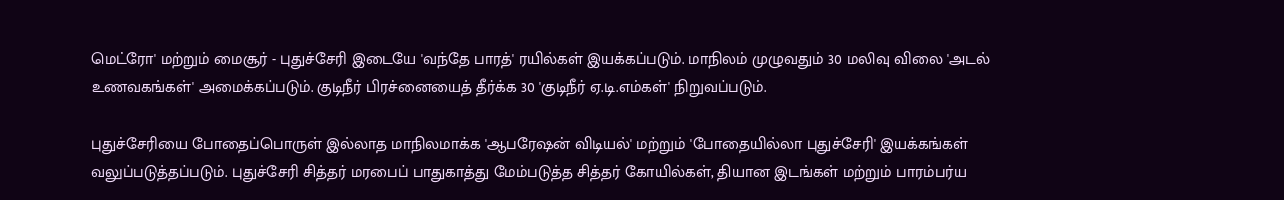மெட்ரோ' மற்றும் மைசூர் - புதுச்சேரி இடையே 'வந்தே பாரத்' ரயில்கள் இயக்கப்படும். மாநிலம் முழுவதும் 30 மலிவு விலை 'அடல் உணவகங்கள்' அமைக்கப்படும். குடிநீர் பிரச்னையைத் தீர்க்க 30 'குடிநீர் ஏ.டி.எம்கள்' நிறுவப்படும்.

புதுச்சேரியை போதைப்பொருள் இல்லாத மாநிலமாக்க 'ஆபரேஷன் விடியல்' மற்றும் 'போதையில்லா புதுச்சேரி' இயக்கங்கள் வலுப்படுத்தப்படும். புதுச்சேரி சித்தர் மரபைப் பாதுகாத்து மேம்படுத்த சித்தர் கோயில்கள், தியான இடங்கள் மற்றும் பாரம்பர்ய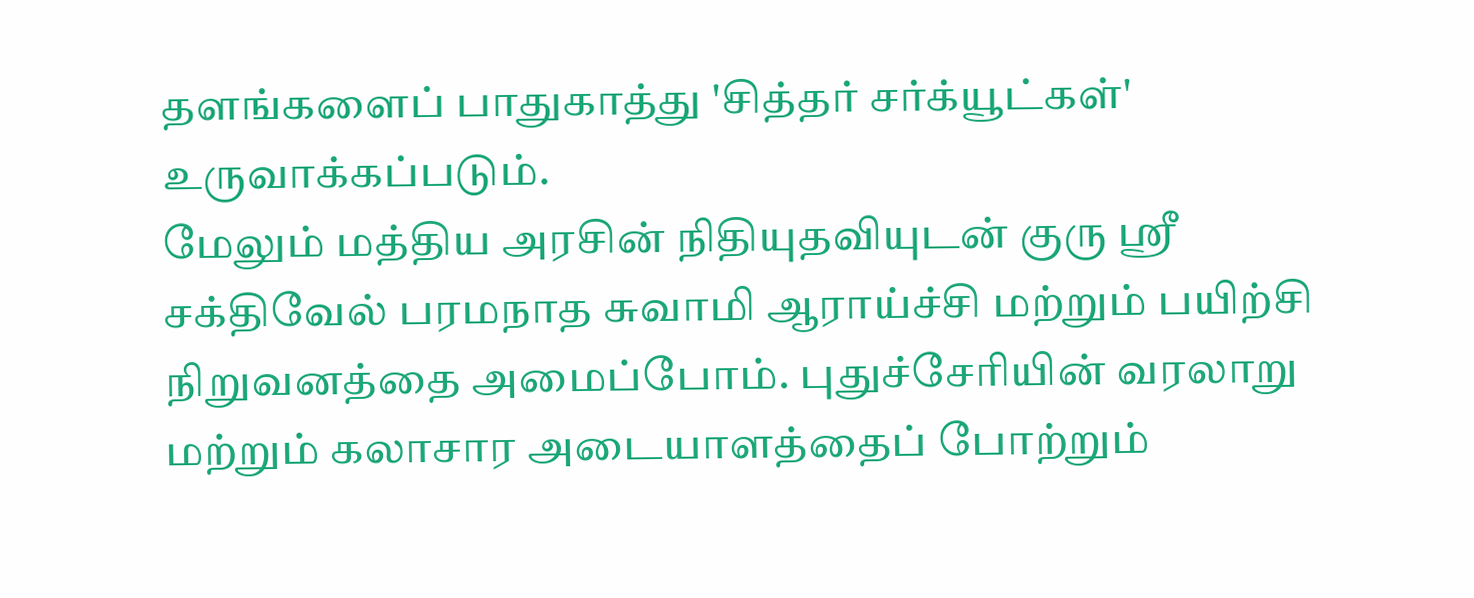தளங்களைப் பாதுகாத்து 'சித்தர் சர்க்யூட்கள்' உருவாக்கப்படும்.
மேலும் மத்திய அரசின் நிதியுதவியுடன் குரு ஸ்ரீ சக்திவேல் பரமநாத சுவாமி ஆராய்ச்சி மற்றும் பயிற்சி நிறுவனத்தை அமைப்போம். புதுச்சேரியின் வரலாறு மற்றும் கலாசார அடையாளத்தைப் போற்றும்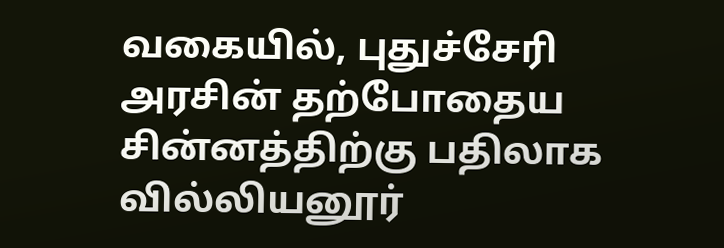வகையில், புதுச்சேரி அரசின் தற்போதைய சின்னத்திற்கு பதிலாக வில்லியனூர்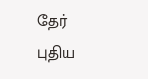தேர் புதிய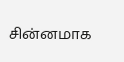சின்னமாக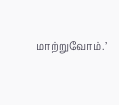மாற்றுவோம்.’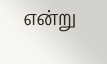என்று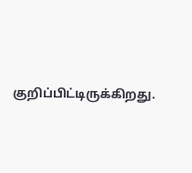குறிப்பிட்டிருக்கிறது.